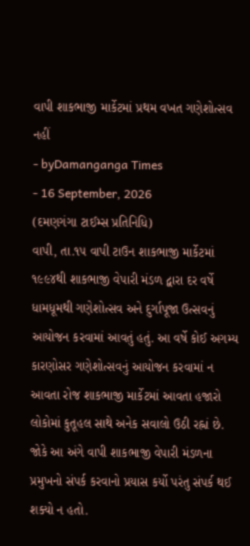વાપી શાકભાજી માર્કેટમાં પ્રથમ વખત ગણેશોત્સવ નહીં
- byDamanganga Times
- 16 September, 2026
(દમણગંગા ટાઈમ્સ પ્રતિનિધિ)
વાપી, તા.૧૫ વાપી ટાઉન શાકભાજી માર્કેટમાં ૧૯૯૪થી શાકભાજી વેપારી મંડળ દ્વારા દર વર્ષે ધામધૂમથી ગણેશોત્સવ અને દુર્ગાપૂજા ઉત્સવનું આયોજન કરવામાં આવતું હતું. આ વર્ષે કોઈ અગમ્ય કારણોસર ગણેશોત્સવનું આયોજન કરવામાં ન આવતા રોજ શાકભાજી માર્કેટમાં આવતા હજારો લોકોમાં કુતૂહલ સાથે અનેક સવાલો ઉઠી રહ્નાં છે. જોકે આ અંગે વાપી શાકભાજી વેપારી મંડળના પ્રમુખનો સંપર્ક કરવાનો પ્રયાસ કર્યો પરંતુ સંપર્ક થઈ શક્યો ન હતો.